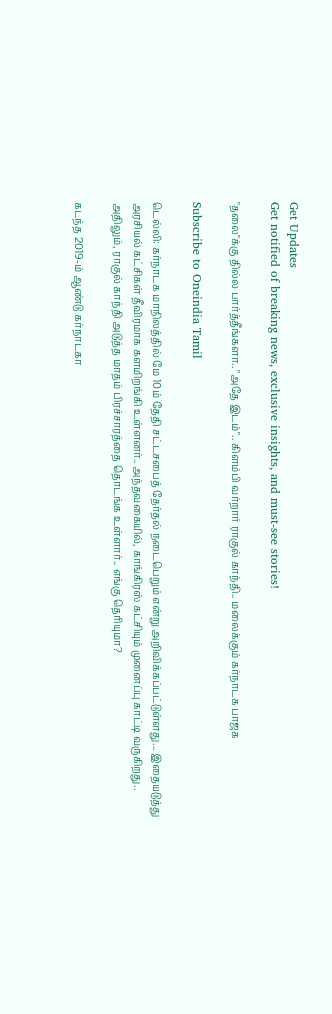Get Updates
Get notified of breaking news, exclusive insights, and must-see stories!

"தலை"க்கு தில்ல பார்த்தீங்களா.. "அதே இடம்".. கிளம்பி வர்றார் ராகுல் காந்தி.. மலைக்கும் கர்நாடக பாஜக

Subscribe to Oneindia Tamil

டெல்லி: கர்நாடக மாநிலத்தில் மே 10ம் தேதி சட்டசபைத் தேர்தல் நடைபெறும் என்று அறிவிக்கப்பட்டுள்ளது... இதையடுத்து அரசியல் கட்சிகள் தீவிரமாக களமிறங்கி உள்ளனர்.. அந்தவகையில், காங்கிரஸ் கட்சியும் முனைப்பு காட்டி வருகிறது.. அதிலும், ராகுல் காந்தி அடுத்த மாதம் பிரச்சாரத்தை தொடங்க உள்ளார்.. எங்கு தெரியுமா?

கடந்த 2019-ம் ஆண்டு கர்நாடகா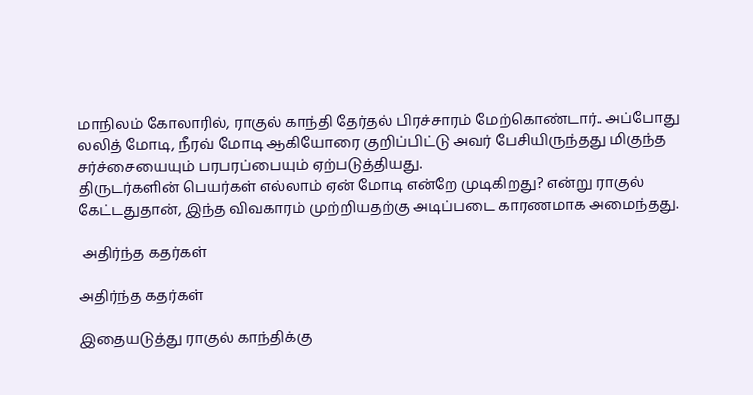மாநிலம் கோலாரில், ராகுல் காந்தி தேர்தல் பிரச்சாரம் மேற்கொண்டார்.. அப்போது லலித் மோடி, நீரவ் மோடி ஆகியோரை குறிப்பிட்டு அவர் பேசியிருந்தது மிகுந்த சர்ச்சையையும் பரபரப்பையும் ஏற்படுத்தியது.
திருடர்களின் பெயர்கள் எல்லாம் ஏன் மோடி என்றே முடிகிறது? என்று ராகுல் கேட்டதுதான், இந்த விவகாரம் முற்றியதற்கு அடிப்படை காரணமாக அமைந்தது.

 அதிர்ந்த கதர்கள்

அதிர்ந்த கதர்கள்

இதையடுத்து ராகுல் காந்திக்கு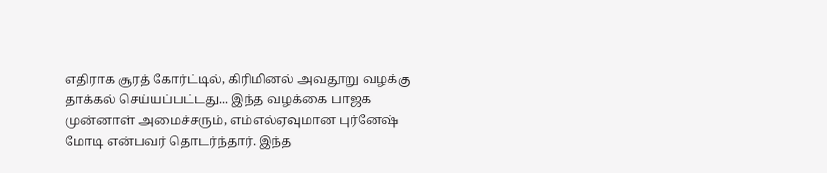எதிராக சூரத் கோர்ட்டில், கிரிமினல் அவதூறு வழக்கு தாக்கல் செய்யப்பட்டது... இந்த வழக்கை பாஜக முன்னாள் அமைச்சரும், எம்எல்ஏவுமான புர்னேஷ் மோடி என்பவர் தொடர்ந்தார். இந்த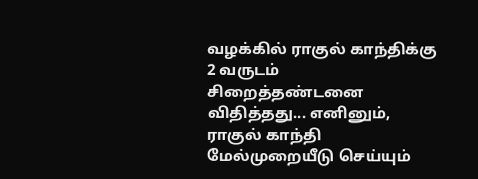வழக்கில் ராகுல் காந்திக்கு 2 வருடம் சிறைத்தண்டனை விதித்தது... எனினும், ராகுல் காந்தி மேல்முறையீடு செய்யும்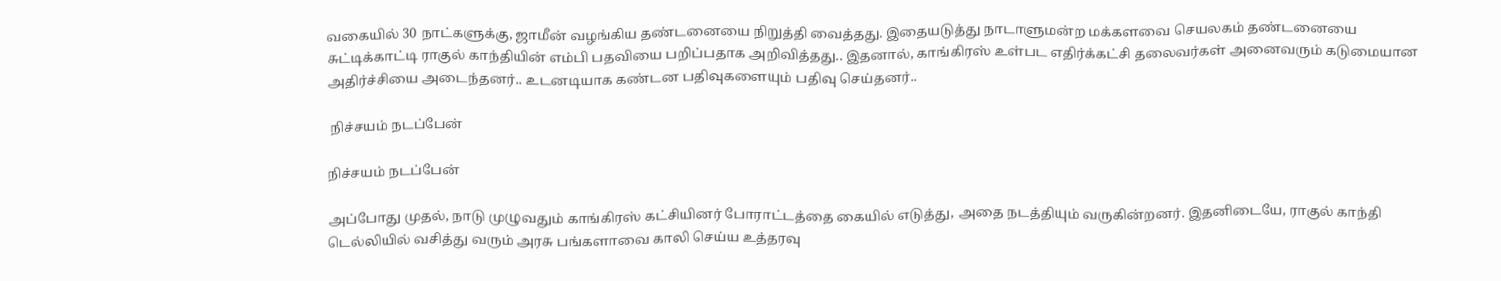வகையில் 30 நாட்களுக்கு, ஜாமீன் வழங்கிய தண்டனையை நிறுத்தி வைத்தது. இதையடுத்து நாடாளுமன்ற மக்களவை செயலகம் தண்டனையை சுட்டிக்காட்டி ராகுல் காந்தியின் எம்பி பதவியை பறிப்பதாக அறிவித்தது.. இதனால், காங்கிரஸ் உள்பட எதிர்க்கட்சி தலைவர்கள் அனைவரும் கடுமையான அதிர்ச்சியை அடைந்தனர்.. உடனடியாக கண்டன பதிவுகளையும் பதிவு செய்தனர்..

 நிச்சயம் நடப்பேன்

நிச்சயம் நடப்பேன்

அப்போது முதல், நாடு முழுவதும் காங்கிரஸ் கட்சியினர் போராட்டத்தை கையில் எடுத்து, அதை நடத்தியும் வருகின்றனர். இதனிடையே, ராகுல் காந்தி டெல்லியில் வசித்து வரும் அரசு பங்களாவை காலி செய்ய உத்தரவு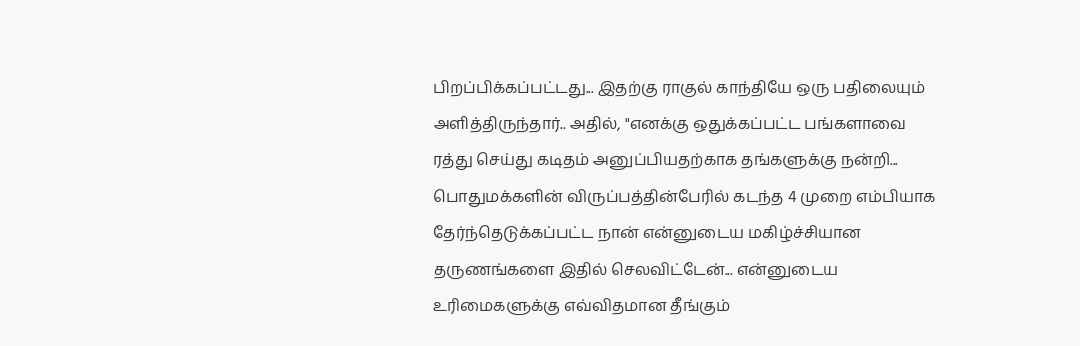பிறப்பிக்கப்பட்டது... இதற்கு ராகுல் காந்தியே ஒரு பதிலையும் அளித்திருந்தார்.. அதில், "எனக்கு ஒதுக்கப்பட்ட பங்களாவை ரத்து செய்து கடிதம் அனுப்பியதற்காக தங்களுக்கு நன்றி... பொதுமக்களின் விருப்பத்தின்பேரில் கடந்த 4 முறை எம்பியாக தேர்ந்தெடுக்கப்பட்ட நான் என்னுடைய மகிழ்ச்சியான தருணங்களை இதில் செலவிட்டேன்... என்னுடைய உரிமைகளுக்கு எவ்விதமான தீங்கும்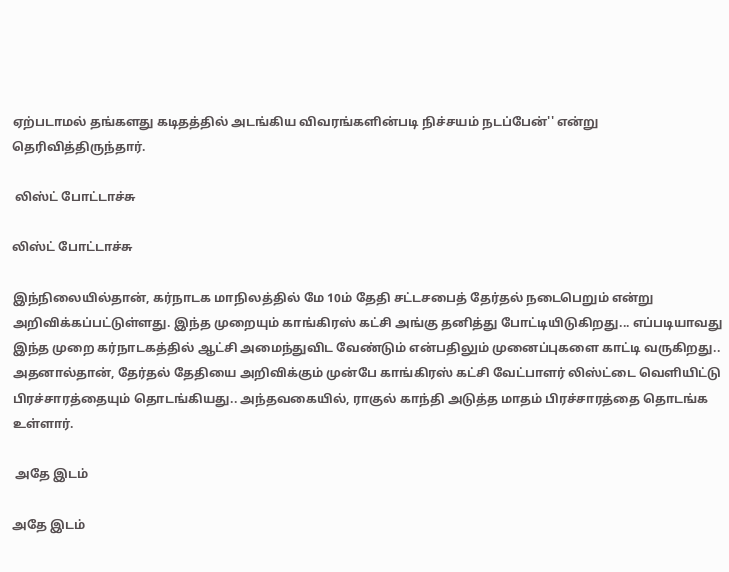ஏற்படாமல் தங்களது கடிதத்தில் அடங்கிய விவரங்களின்படி நிச்சயம் நடப்பேன்'' என்று தெரிவித்திருந்தார்.

 லிஸ்ட் போட்டாச்சு

லிஸ்ட் போட்டாச்சு

இந்நிலையில்தான், கர்நாடக மாநிலத்தில் மே 10ம் தேதி சட்டசபைத் தேர்தல் நடைபெறும் என்று அறிவிக்கப்பட்டுள்ளது. இந்த முறையும் காங்கிரஸ் கட்சி அங்கு தனித்து போட்டியிடுகிறது... எப்படியாவது இந்த முறை கர்நாடகத்தில் ஆட்சி அமைந்துவிட வேண்டும் என்பதிலும் முனைப்புகளை காட்டி வருகிறது.. அதனால்தான், தேர்தல் தேதியை அறிவிக்கும் முன்பே காங்கிரஸ் கட்சி வேட்பாளர் லிஸ்ட்டை வெளியிட்டு பிரச்சாரத்தையும் தொடங்கியது.. அந்தவகையில், ராகுல் காந்தி அடுத்த மாதம் பிரச்சாரத்தை தொடங்க உள்ளார்.

 அதே இடம்

அதே இடம்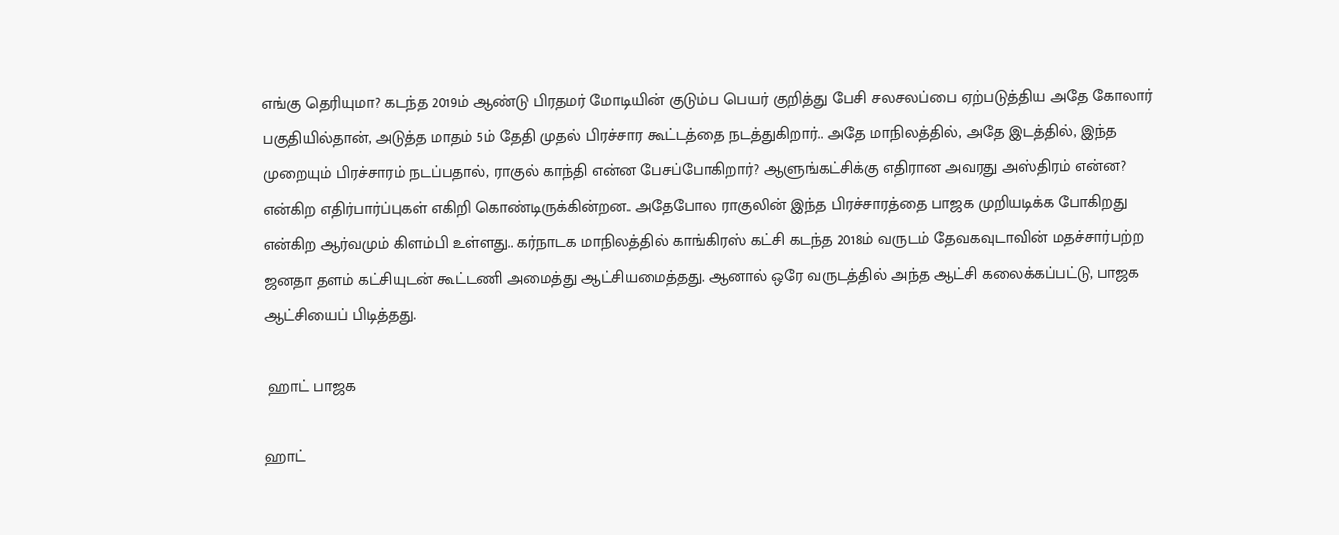எங்கு தெரியுமா? கடந்த 2019ம் ஆண்டு பிரதமர் மோடியின் குடும்ப பெயர் குறித்து பேசி சலசலப்பை ஏற்படுத்திய அதே கோலார் பகுதியில்தான், அடுத்த மாதம் 5ம் தேதி முதல் பிரச்சார கூட்டத்தை நடத்துகிறார்.. அதே மாநிலத்தில், அதே இடத்தில், இந்த முறையும் பிரச்சாரம் நடப்பதால், ராகுல் காந்தி என்ன பேசப்போகிறார்? ஆளுங்கட்சிக்கு எதிரான அவரது அஸ்திரம் என்ன? என்கிற எதிர்பார்ப்புகள் எகிறி கொண்டிருக்கின்றன.. அதேபோல ராகுலின் இந்த பிரச்சாரத்தை பாஜக முறியடிக்க போகிறது என்கிற ஆர்வமும் கிளம்பி உள்ளது.. கர்நாடக மாநிலத்தில் காங்கிரஸ் கட்சி கடந்த 2018ம் வருடம் தேவகவுடாவின் மதச்சார்பற்ற ஜனதா தளம் கட்சியுடன் கூட்டணி அமைத்து ஆட்சியமைத்தது. ஆனால் ஒரே வருடத்தில் அந்த ஆட்சி கலைக்கப்பட்டு, பாஜக ஆட்சியைப் பிடித்தது.

 ஹாட் பாஜக

ஹாட்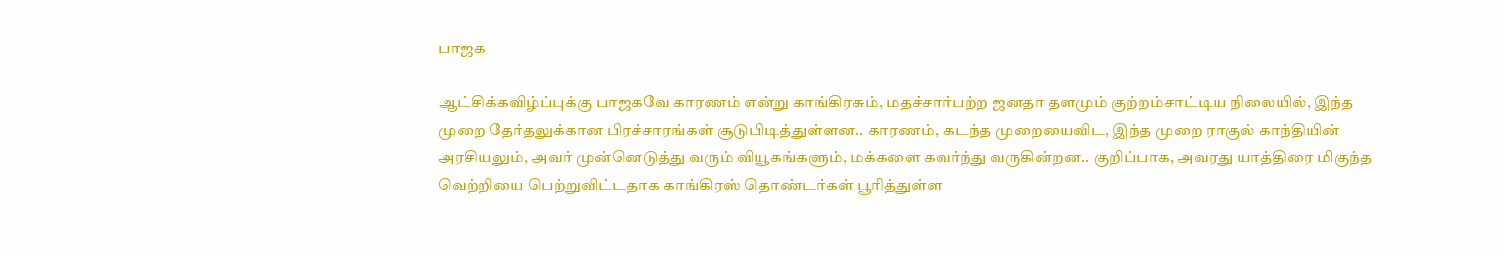பாஜக

ஆட்சிக்கவிழ்ப்புக்கு பாஜகவே காரணம் என்று காங்கிரசும், மதச்சார்பற்ற ஜனதா தளமும் குற்றம்சாட்டிய நிலையில், இந்த முறை தேர்தலுக்கான பிரச்சாரங்கள் சூடுபிடித்துள்ளன.. காரணம், கடந்த முறையைவிட, இந்த முறை ராகுல் காந்தியின் அரசியலும், அவர் முன்னெடுத்து வரும் வியூகங்களும், மக்களை கவர்ந்து வருகின்றன.. குறிப்பாக, அவரது யாத்திரை மிகுந்த வெற்றியை பெற்றுவிட்டதாக காங்கிரஸ் தொண்டர்கள் பூரித்துள்ள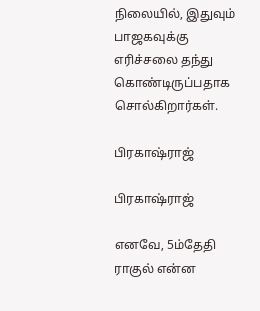நிலையில், இதுவும் பாஜகவுக்கு எரிச்சலை தந்து கொண்டிருப்பதாக சொல்கிறார்கள்.

பிரகாஷ்ராஜ்

பிரகாஷ்ராஜ்

எனவே, 5ம்தேதி ராகுல் என்ன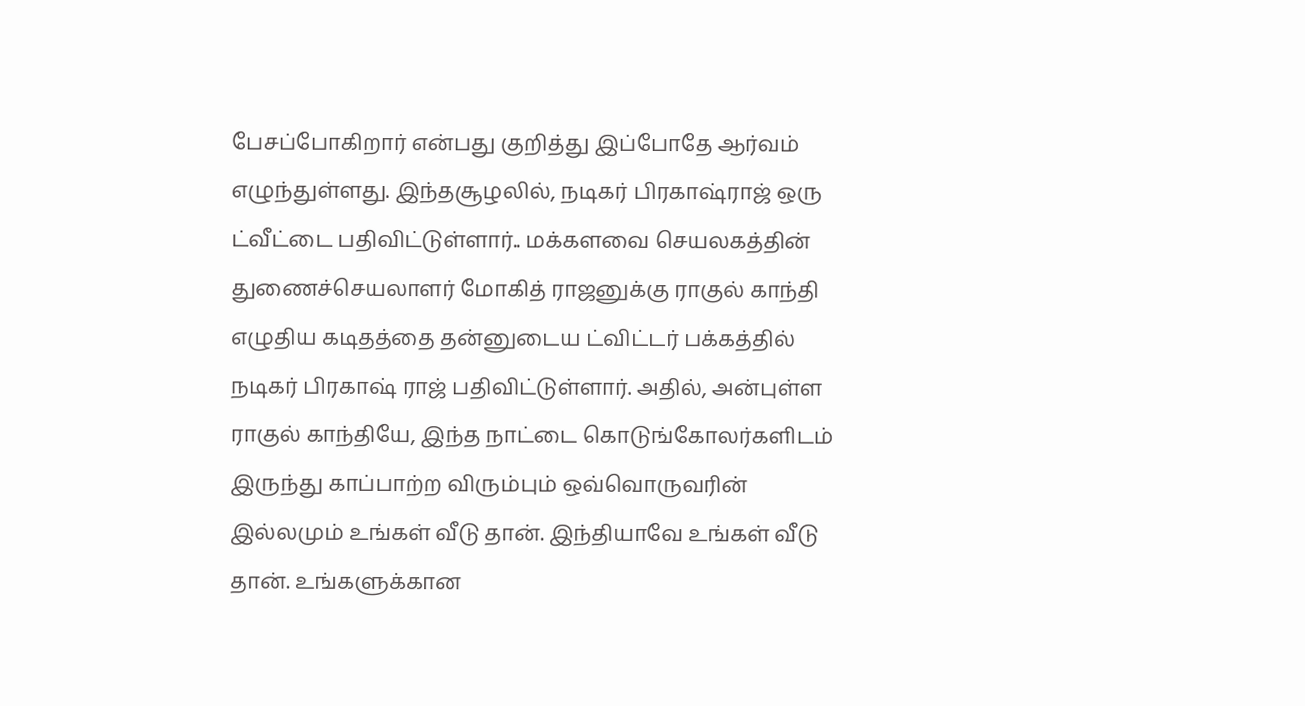பேசப்போகிறார் என்பது குறித்து இப்போதே ஆர்வம் எழுந்துள்ளது. இந்தசூழலில், நடிகர் பிரகாஷ்ராஜ் ஒரு ட்வீட்டை பதிவிட்டுள்ளார்.. மக்களவை செயலகத்தின் துணைச்செயலாளர் மோகித் ராஜனுக்கு ராகுல் காந்தி எழுதிய கடிதத்தை தன்னுடைய ட்விட்டர் பக்கத்தில் நடிகர் பிரகாஷ் ராஜ் பதிவிட்டுள்ளார். அதில், அன்புள்ள ராகுல் காந்தியே, இந்த நாட்டை கொடுங்கோலர்களிடம் இருந்து காப்பாற்ற விரும்பும் ஒவ்வொருவரின் இல்லமும் உங்கள் வீடு தான். இந்தியாவே உங்கள் வீடு தான். உங்களுக்கான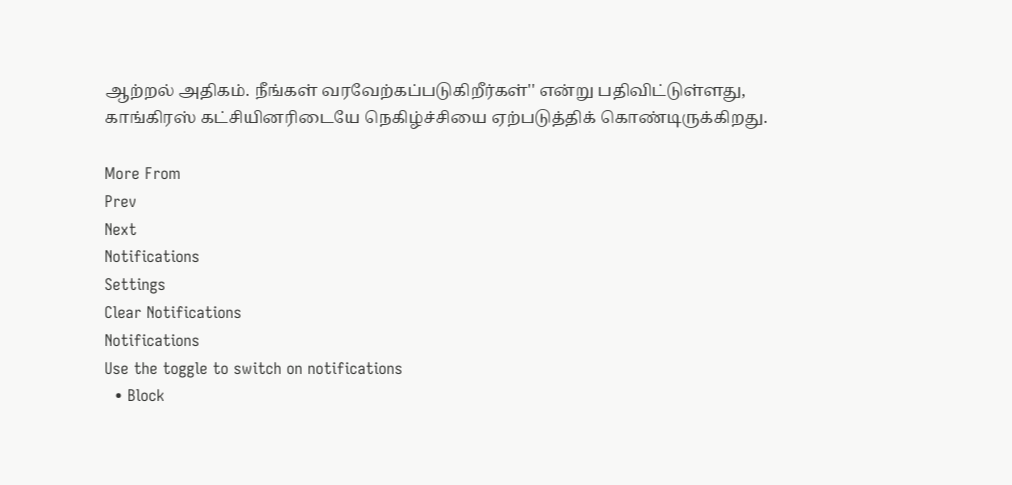ஆற்றல் அதிகம். நீங்கள் வரவேற்கப்படுகிறீர்கள்'' என்று பதிவிட்டுள்ளது, காங்கிரஸ் கட்சியினரிடையே நெகிழ்ச்சியை ஏற்படுத்திக் கொண்டிருக்கிறது.

More From
Prev
Next
Notifications
Settings
Clear Notifications
Notifications
Use the toggle to switch on notifications
  • Block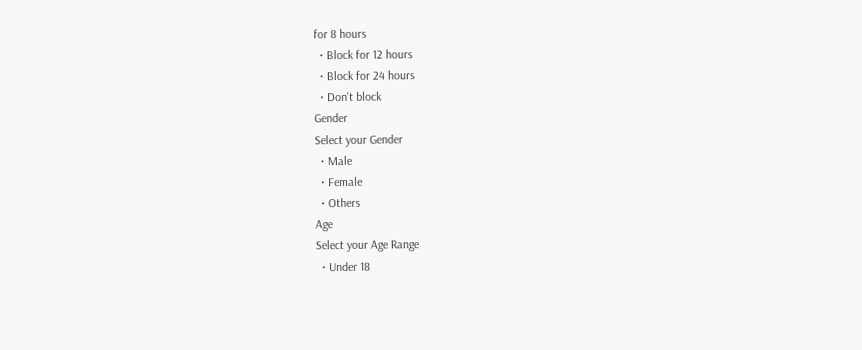for 8 hours
  • Block for 12 hours
  • Block for 24 hours
  • Don't block
Gender
Select your Gender
  • Male
  • Female
  • Others
Age
Select your Age Range
  • Under 18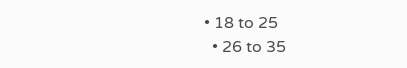• 18 to 25
  • 26 to 35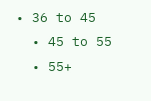• 36 to 45
  • 45 to 55
  • 55+